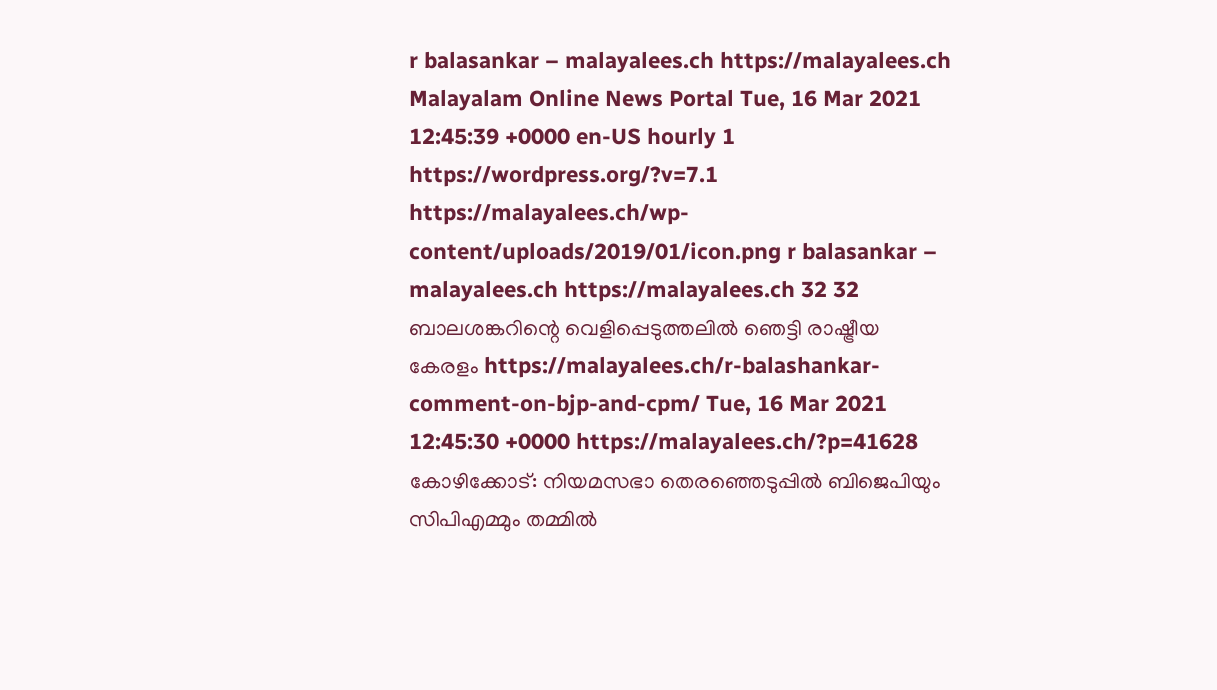r balasankar – malayalees.ch https://malayalees.ch Malayalam Online News Portal Tue, 16 Mar 2021 12:45:39 +0000 en-US hourly 1 https://wordpress.org/?v=7.1 https://malayalees.ch/wp-content/uploads/2019/01/icon.png r balasankar – malayalees.ch https://malayalees.ch 32 32 ബാലശങ്കറിന്റെ വെളിപ്പെടുത്തലിൽ ഞെട്ടി രാഷ്ട്രീയ കേരളം https://malayalees.ch/r-balashankar-comment-on-bjp-and-cpm/ Tue, 16 Mar 2021 12:45:30 +0000 https://malayalees.ch/?p=41628 കോഴിക്കോട്: നിയമസഭാ തെരഞ്ഞെടുപ്പിൽ ബിജെപിയും സിപിഎമ്മും തമ്മിൽ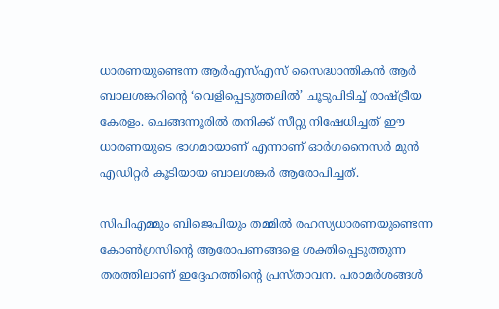ധാരണയുണ്ടെന്ന ആർഎസ്എസ് സൈദ്ധാന്തികൻ ആർ ബാലശങ്കറിന്റെ ‘വെളിപ്പെടുത്തലിൽ’ ചൂടുപിടിച്ച് രാഷ്ട്രീയ കേരളം. ചെങ്ങന്നൂരിൽ തനിക്ക് സീറ്റു നിഷേധിച്ചത് ഈ ധാരണയുടെ ഭാഗമായാണ് എന്നാണ് ഓർഗനൈസർ മുൻ എഡിറ്റർ കൂടിയായ ബാലശങ്കർ ആരോപിച്ചത്.

സിപിഎമ്മും ബിജെപിയും തമ്മിൽ രഹസ്യധാരണയുണ്ടെന്ന കോൺഗ്രസിന്റെ ആരോപണങ്ങളെ ശക്തിപ്പെടുത്തുന്ന തരത്തിലാണ് ഇദ്ദേഹത്തിന്റെ പ്രസ്താവന. പരാമർശങ്ങൾ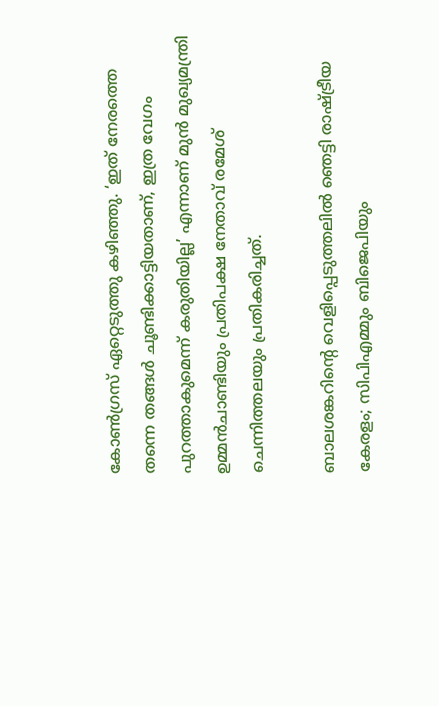കോൺഗ്രസ് ഏറ്റെടുത്തു കഴിഞ്ഞു. ‘ഇത് നേരത്തെ തന്നെ തങ്ങൾ ചൂണ്ടിക്കാട്ടിയതാണ്, ഇത്ര വേഗം പുറത്താകുമെന്ന് കരുതിയില്ല’ എന്നാണ് മുൻ മുഖ്യമന്ത്രി ഉമ്മൻചാണ്ടിയും പ്രതിപക്ഷ നേതാവ് രമേശ് ചെന്നിത്തലയും പ്രതികരിച്ചത്.

ബാലശങ്കറിന്റെ വെളിപ്പെടുത്തലിൽ ഞെട്ടി രാഷ്ട്രീയ കേരളം; സിപിഎമ്മും ബിജെപിയും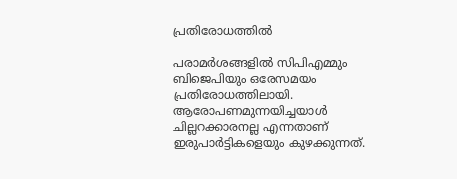പ്രതിരോധത്തിൽ

പരാമർശങ്ങളിൽ സിപിഎമ്മും ബിജെപിയും ഒരേസമയം പ്രതിരോധത്തിലായി. ആരോപണമുന്നയിച്ചയാൾ ചില്ലറക്കാരനല്ല എന്നതാണ് ഇരുപാർട്ടികളെയും കുഴക്കുന്നത്.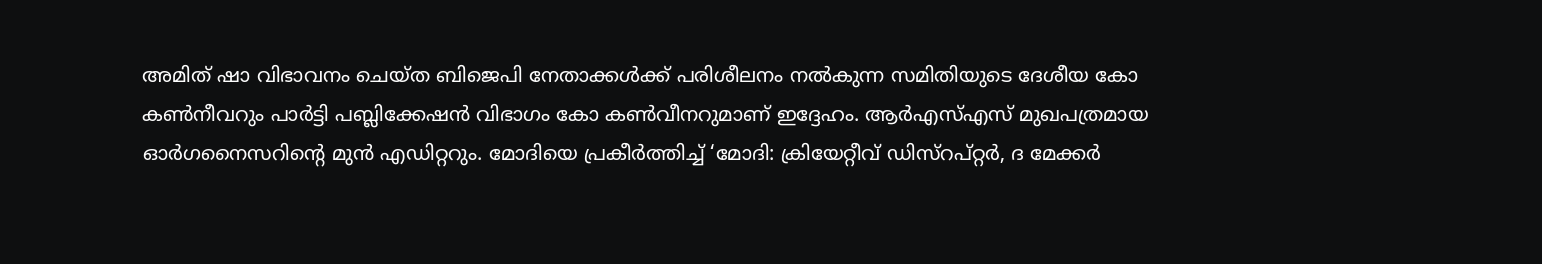അമിത് ഷാ വിഭാവനം ചെയ്ത ബിജെപി നേതാക്കൾക്ക് പരിശീലനം നൽകുന്ന സമിതിയുടെ ദേശീയ കോ കൺനീവറും പാർട്ടി പബ്ലിക്കേഷൻ വിഭാഗം കോ കൺവീനറുമാണ് ഇദ്ദേഹം. ആർഎസ്എസ് മുഖപത്രമായ ഓർഗനൈസറിന്റെ മുൻ എഡിറ്ററും. മോദിയെ പ്രകീർത്തിച്ച് ‘മോദി: ക്രിയേറ്റീവ് ഡിസ്‌റപ്റ്റർ, ദ മേക്കർ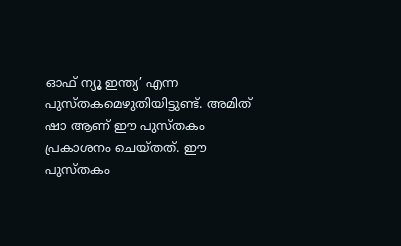ഓഫ് ന്യൂ ഇന്ത്യ’ എന്ന പുസ്തകമെഴുതിയിട്ടുണ്ട്. അമിത് ഷാ ആണ് ഈ പുസ്തകം പ്രകാശനം ചെയ്തത്. ഈ പുസ്തകം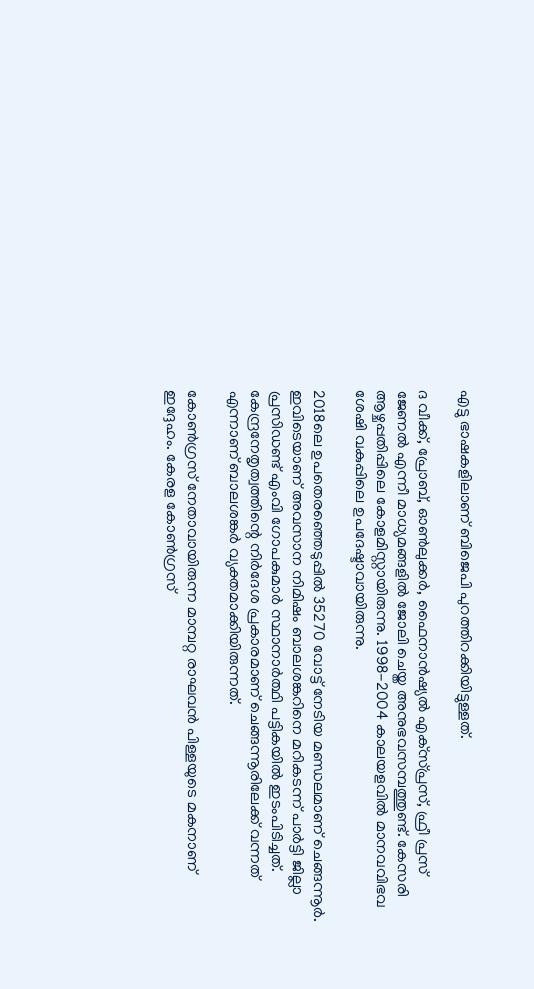എട്ടു ഭാഷകളിലാണ് ബിജെപി പുറത്തിറക്കിയിട്ടുള്ളത്.

ദ വീക്ക്, പ്രോബ്, ഓൺലുക്കർ, ഫൈനാൻഷ്യൽ എക്‌സ്പ്രസ്, ഫ്രീ പ്രസ് ജേണൽ എന്നീ മാധ്യമങ്ങളിൽ ജോലി ചെയ്ത അനുഭവസമ്പത്തുണ്ട്. കേസരി ആഴ്ചപ്പതിപ്പിലെ കോളമിസ്റ്റായിരുന്നു. 1998-2004 കാലയളവിൽ മാനവവിഭവ ശേഷി വകുപ്പിലെ ഉപദേഷ്ടാവായിരുന്നു.

2018ലെ ഉപതെരഞ്ഞെടുപ്പിൽ 35270 വോട്ട് നേടിയ മണ്ഡലമാണ് ചെങ്ങന്നൂർ. ഇവിടെയാണ് അവസാന നിമിഷം ബാലശങ്കറിനെ മറികടന്ന് പാർട്ടി ജില്ലാ പ്രസിഡണ്ട് എംവി ഗോപകുമാർ സ്ഥാനാർത്ഥി പട്ടികയിൽ ഇടംപിടിച്ചത്. കേന്ദ്രനേതൃത്വത്തിന്റെ നിർദേശ പ്രകാരമാണ് ചെങ്ങന്നൂരിലേക്ക് വന്നത് എന്നാണ് ബാലശങ്കർ വ്യക്തമാക്കിയിരുന്നത്.

കോൺഗ്രസ് നേതാവായിരുന്ന മാമ്പറ്റ രാഘവൻ പിള്ളയുടെ മകനാണ് ഇദ്ദേഹം. കേരള കോൺഗ്രസ്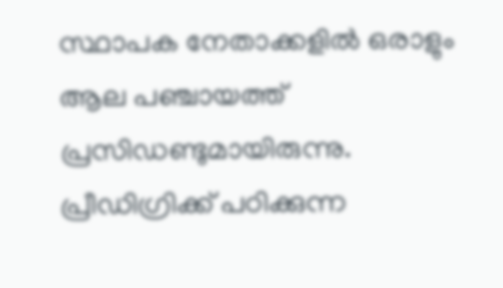സ്ഥാപക നേതാക്കളിൽ ഒരാളും ആല പഞ്ചായത്ത് പ്രസിഡണ്ടുമായിരുന്നു. പ്രീഡിഗ്രിക്ക് പഠിക്കുന്ന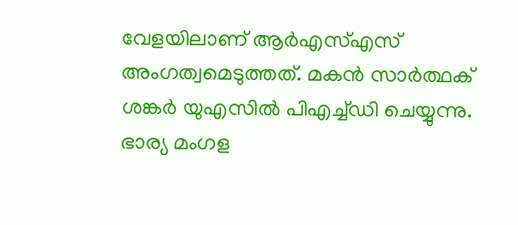വേളയിലാണ് ആർഎസ്എസ് അംഗത്വമെടുത്തത്. മകൻ സാർത്ഥക് ശങ്കർ യുഎസിൽ പിഎച്ച്ഡി ചെയ്യുന്നു. ഭാര്യ മംഗള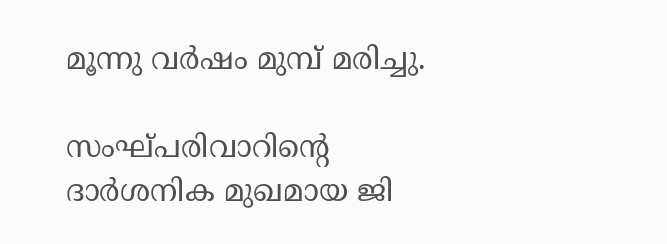മൂന്നു വർഷം മുമ്പ് മരിച്ചു.

സംഘ്പരിവാറിന്റെ ദാര്‍ശനിക മുഖമായ ജി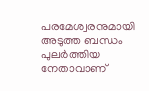പരമേശ്വരനുമായി അടുത്ത ബന്ധം പുലര്‍ത്തിയ നേതാവാണ്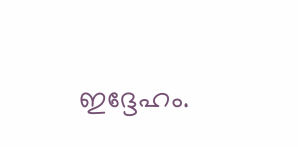ഇദ്ദേഹം.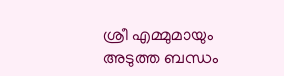ശ്രീ എമ്മുമായും അടുത്ത ബന്ധം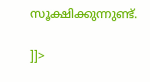സൂക്ഷിക്കുന്നുണ്ട്.

]]>